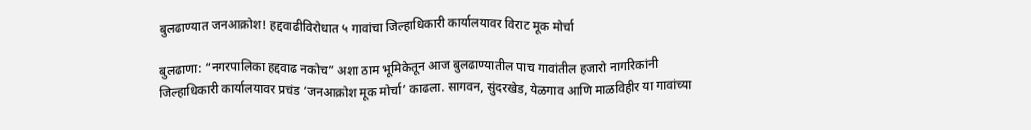बुलढाण्यात जनआक्रोश! हद्दवाढीविरोधात ५ गावांचा जिल्हाधिकारी कार्यालयावर विराट मूक मोर्चा

बुलढाणा: “नगरपालिका हद्दवाढ नकोच” अशा ठाम भूमिकेतून आज बुलढाण्यातील पाच गावांतील हजारो नागरिकांनी जिल्हाधिकारी कार्यालयावर प्रचंड ‘जनआक्रोश मूक मोर्चा’ काढला. सागवन, सुंदरखेड, येळगाव आणि माळविहीर या गावांच्या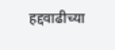हद्दवाढीच्या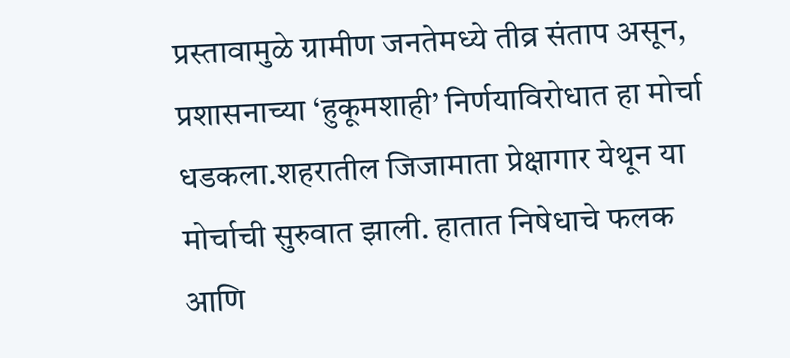प्रस्तावामुळे ग्रामीण जनतेमध्ये तीव्र संताप असून, प्रशासनाच्या ‘हुकूमशाही’ निर्णयाविरोधात हा मोर्चा धडकला.शहरातील जिजामाता प्रेक्षागार येथून या मोर्चाची सुरुवात झाली. हातात निषेधाचे फलक आणि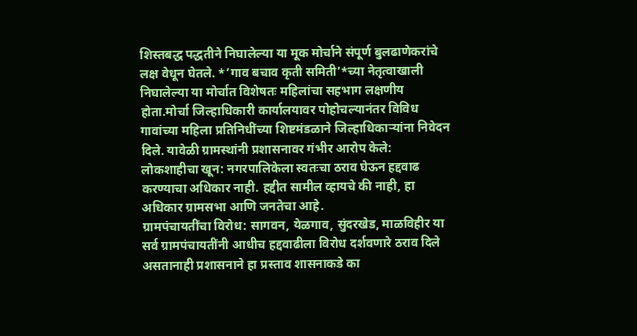शिस्तबद्ध पद्धतीने निघालेल्या या मूक मोर्चाने संपूर्ण बुलढाणेकरांचे लक्ष वेधून घेतले. *’गाव बचाव कृती समिती’*च्या नेतृत्वाखाली निघालेल्या या मोर्चात विशेषतः महिलांचा सहभाग लक्षणीय होता.मोर्चा जिल्हाधिकारी कार्यालयावर पोहोचल्यानंतर विविध गावांच्या महिला प्रतिनिधींच्या शिष्टमंडळाने जिल्हाधिकाऱ्यांना निवेदन दिले. यावेळी ग्रामस्थांनी प्रशासनावर गंभीर आरोप केले:
लोकशाहीचा खून: नगरपालिकेला स्वतःचा ठराव घेऊन हद्दवाढ करण्याचा अधिकार नाही. हद्दीत सामील व्हायचे की नाही, हा अधिकार ग्रामसभा आणि जनतेचा आहे.
ग्रामपंचायतींचा विरोध: सागवन, येळगाव, सुंदरखेड, माळविहीर या सर्व ग्रामपंचायतींनी आधीच हद्दवाढीला विरोध दर्शवणारे ठराव दिले असतानाही प्रशासनाने हा प्रस्ताव शासनाकडे का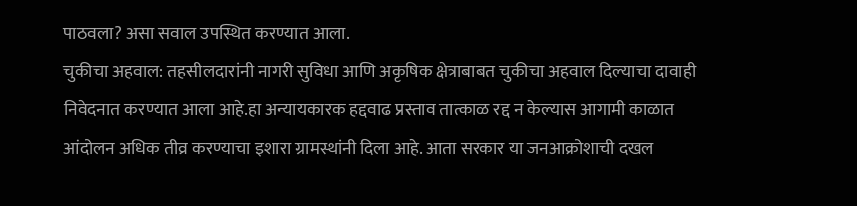पाठवला? असा सवाल उपस्थित करण्यात आला.
चुकीचा अहवाल: तहसीलदारांनी नागरी सुविधा आणि अकृषिक क्षेत्राबाबत चुकीचा अहवाल दिल्याचा दावाही निवेदनात करण्यात आला आहे.हा अन्यायकारक हद्दवाढ प्रस्ताव तात्काळ रद्द न केल्यास आगामी काळात आंदोलन अधिक तीव्र करण्याचा इशारा ग्रामस्थांनी दिला आहे. आता सरकार या जनआक्रोशाची दखल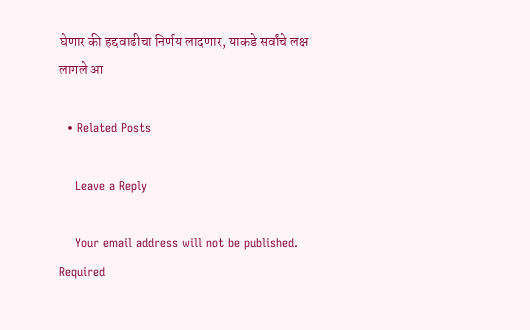घेणार की हद्दवाढीचा निर्णय लादणार, याकडे सर्वांचे लक्ष लागले आ

  • Related Posts

    Leave a Reply

    Your email address will not be published. Required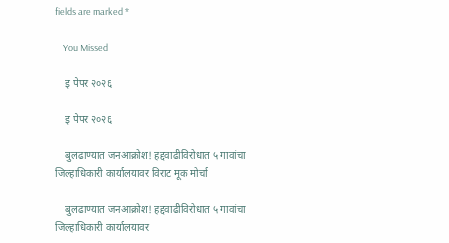fields are marked *

    You Missed

    इ पेपर २०२६

    इ पेपर २०२६

    बुलढाण्यात जनआक्रोश! हद्दवाढीविरोधात ५ गावांचा जिल्हाधिकारी कार्यालयावर विराट मूक मोर्चा

    बुलढाण्यात जनआक्रोश! हद्दवाढीविरोधात ५ गावांचा जिल्हाधिकारी कार्यालयावर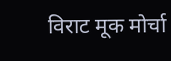विराट मूक मोर्चा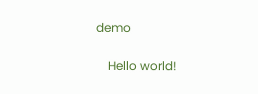demo

    Hello world!